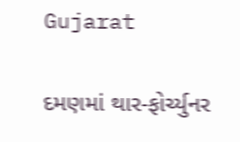Gujarat

દમણમાં થાર-ફોર્ચ્યુનર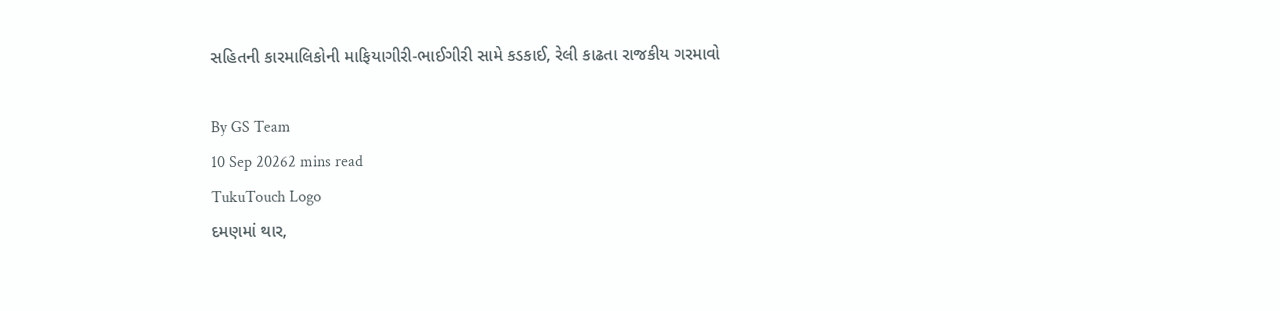સહિતની કારમાલિકોની માફિયાગીરી-ભાઈગીરી સામે કડકાઈ, રેલી કાઢતા રાજકીય ગરમાવો

By GS Team
10 Sep 20262 mins read
TukuTouch Logo
દમણમાં થાર,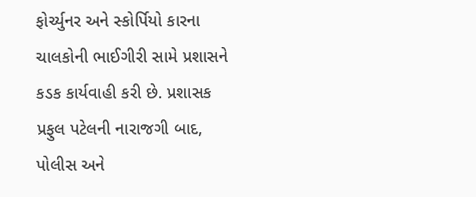ફોર્ચ્યુનર અને સ્કોર્પિયો કારના ચાલકોની ભાઈગીરી સામે પ્રશાસને કડક કાર્યવાહી કરી છે. પ્રશાસક પ્રફુલ પટેલની નારાજગી બાદ, પોલીસ અને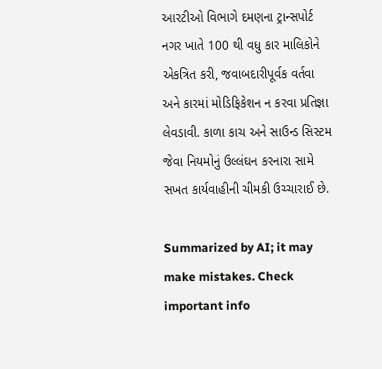આરટીઓ વિભાગે દમણના ટ્રાન્સપોર્ટ નગર ખાતે 100 થી વધુ કાર માલિકોને એકત્રિત કરી, જવાબદારીપૂર્વક વર્તવા અને કારમાં મોડિફિકેશન ન કરવા પ્રતિજ્ઞા લેવડાવી. કાળા કાચ અને સાઉન્ડ સિસ્ટમ જેવા નિયમોનું ઉલ્લંઘન કરનારા સામે સખત કાર્યવાહીની ચીમકી ઉચ્ચારાઈ છે.

Summarized by AI; it may make mistakes. Check important info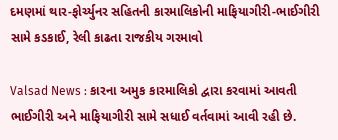દમણમાં થાર-ફોર્ચ્યુનર સહિતની કારમાલિકોની માફિયાગીરી-ભાઈગીરી સામે કડકાઈ, રેલી કાઢતા રાજકીય ગરમાવો

Valsad News : કારના અમુક કારમાલિકો દ્વારા કરવામાં આવતી ભાઈગીરી અને માફિયાગીરી સામે સધાઈ વર્તવામાં આવી રહી છે.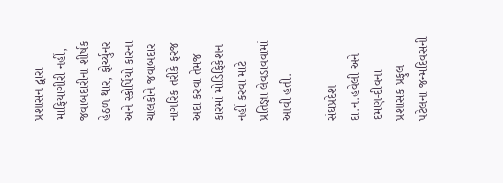પ્રશાસન દ્વારા માફિયાગીરી નહીં, જવાબદારીના શીર્ષક હેઠળ થાર, ફોર્ચ્યુનર અને સ્કોર્પિયો કારના ચાલકોને જવાબદાર નાગરિક તરીકે ફરજ અદા કરવા તેમજ કારમાં મોડિફિકેશન નહીં કરવા માટે પ્રતિજ્ઞા લેવડાવવામાં આવી હતી.

સંઘપ્રદેશ દા.ન.હવેલી અને દમણ-દીવના પ્રશાસક પ્રફુલ પટેલના જન્મદિવસની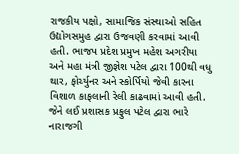રાજકીય પક્ષો, સામાજિક સંસ્થાઓ સહિત ઉદ્યોગસમુહ દ્વારા ઉજવણી કરવામાં આવી હતી. ભાજપ પ્રદેશ પ્રમુખ મહેશ અગરીયા અને મહા મંત્રી જીજ્ઞેશ પટેલ દ્વારા 100થી વધુ થાર, ફોર્ચ્યુનર અને સ્કોર્પિયો જેવી કારના વિશાળ કાફલાની રેલી કાઢવામાં આવી હતી. જેને લઈ પ્રશાસક પ્રફુલ પટેલ દ્વારા ભારે નારાજગી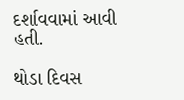દર્શાવવામાં આવી હતી.

થોડા દિવસ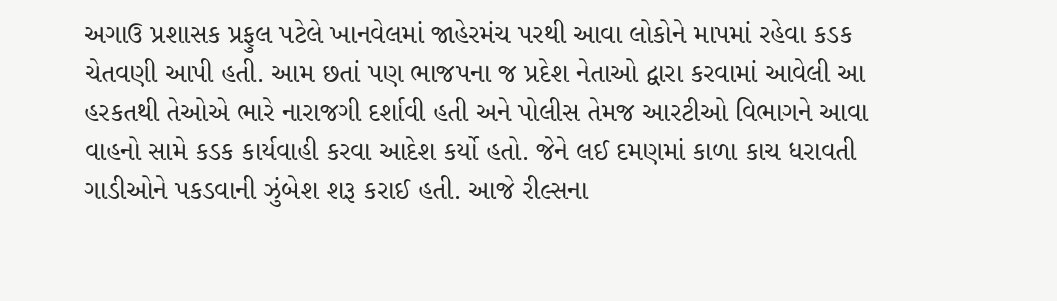અગાઉ પ્રશાસક પ્રફુલ પટેલે ખાનવેલમાં જાહેરમંચ પરથી આવા લોકોને માપમાં રહેવા કડક ચેતવણી આપી હતી. આમ છતાં પણ ભાજપના જ પ્રદેશ નેતાઓ દ્વારા કરવામાં આવેલી આ હરકતથી તેઓએ ભારે નારાજગી દર્શાવી હતી અને પોલીસ તેમજ આરટીઓ વિભાગને આવા વાહનો સામે કડક કાર્યવાહી કરવા આદેશ કર્યો હતો. જેને લઈ દમણમાં કાળા કાચ ધરાવતી ગાડીઓને પકડવાની ઝુંબેશ શરૂ કરાઈ હતી. આજે રીલ્સના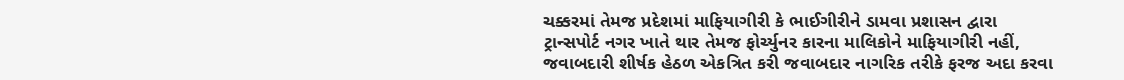ચક્કરમાં તેમજ પ્રદેશમાં માફિયાગીરી કે ભાઈગીરીને ડામવા પ્રશાસન દ્વારા ટ્રાન્સપોર્ટ નગર ખાતે થાર તેમજ ફોર્ચ્યુનર કારના માલિકોને માફિયાગીરી નહીં, જવાબદારી શીર્ષક હેઠળ એકત્રિત કરી જવાબદાર નાગરિક તરીકે ફરજ અદા કરવા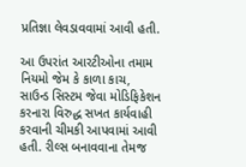પ્રતિજ્ઞા લેવડાવવામાં આવી હતી.

આ ઉપરાંત આરટીઓના તમામ નિયમો જેમ કે કાળા કાચ, સાઉન્ડ સિસ્ટમ જેવા મોડિફિકેશન કરનારા વિરુદ્ધ સખત કાર્યવાહી કરવાની ચીમકી આપવામાં આવી હતી. રીલ્સ બનાવવાના તેમજ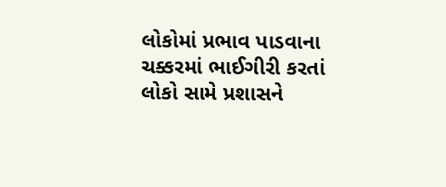લોકોમાં પ્રભાવ પાડવાના ચક્કરમાં ભાઈગીરી કરતાં લોકો સામે પ્રશાસને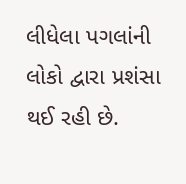લીધેલા પગલાંની લોકો દ્વારા પ્રશંસા થઈ રહી છે.